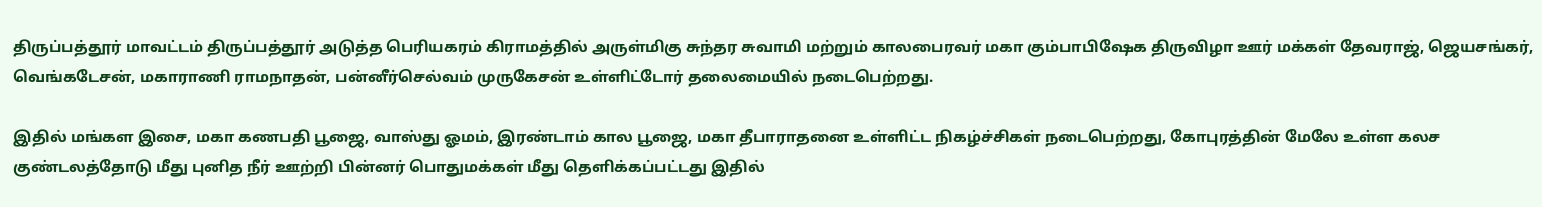திருப்பத்தூர் மாவட்டம் திருப்பத்தூர் அடுத்த பெரியகரம் கிராமத்தில் அருள்மிகு சுந்தர சுவாமி மற்றும் காலபைரவர் மகா கும்பாபிஷேக திருவிழா ஊர் மக்கள் தேவராஜ், ஜெயசங்கர், வெங்கடேசன், மகாராணி ராமநாதன், பன்னீர்செல்வம் முருகேசன் உள்ளிட்டோர் தலைமையில் நடைபெற்றது.

இதில் மங்கள இசை, மகா கணபதி பூஜை, வாஸ்து ஓமம், இரண்டாம் கால பூஜை, மகா தீபாராதனை உள்ளிட்ட நிகழ்ச்சிகள் நடைபெற்றது, கோபுரத்தின் மேலே உள்ள கலச குண்டலத்தோடு மீது புனித நீர் ஊற்றி பின்னர் பொதுமக்கள் மீது தெளிக்கப்பட்டது இதில்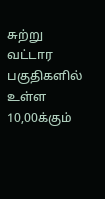சுற்று வட்டார பகுதிகளில் உள்ள 10,00க்கும்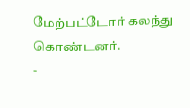மேற்பட்டோர் கலந்து கொண்டனர்.
-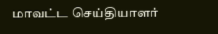மாவட்ட செய்தியாளர்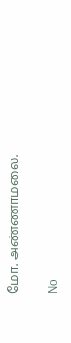மோ. அண்ணாமலை.

No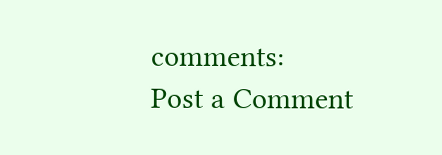comments:
Post a Comment